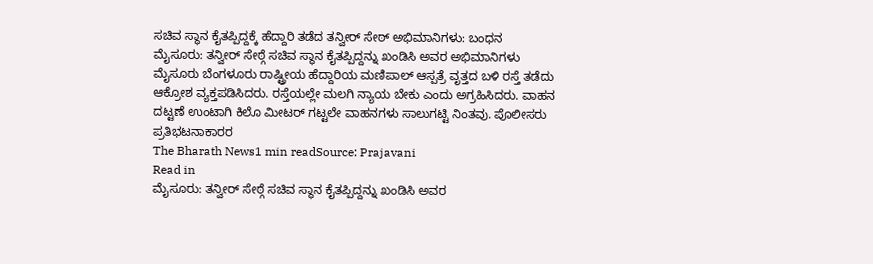ಸಚಿವ ಸ್ಥಾನ ಕೈತಪ್ಪಿದ್ದಕ್ಕೆ ಹೆದ್ದಾರಿ ತಡೆದ ತನ್ವೀರ್ ಸೇಠ್ ಅಭಿಮಾನಿಗಳು: ಬಂಧನ
ಮೈಸೂರು: ತನ್ವೀರ್ ಸೇಠ್ಗೆ ಸಚಿವ ಸ್ಥಾನ ಕೈತಪ್ಪಿದ್ದನ್ನು ಖಂಡಿಸಿ ಅವರ ಅಭಿಮಾನಿಗಳು ಮೈಸೂರು ಬೆಂಗಳೂರು ರಾಷ್ಟ್ರೀಯ ಹೆದ್ದಾರಿಯ ಮಣಿಪಾಲ್ ಆಸ್ಪತ್ರೆ ವೃತ್ತದ ಬಳಿ ರಸ್ತೆ ತಡೆದು ಆಕ್ರೋಶ ವ್ಯಕ್ತಪಡಿಸಿದರು. ರಸ್ತೆಯಲ್ಲೇ ಮಲಗಿ ನ್ಯಾಯ ಬೇಕು ಎಂದು ಅಗ್ರಹಿಸಿದರು. ವಾಹನ ದಟ್ಟಣೆ ಉಂಟಾಗಿ ಕಿಲೊ ಮೀಟರ್ ಗಟ್ಟಲೇ ವಾಹನಗಳು ಸಾಲುಗಟ್ಟಿ ನಿಂತವು. ಪೊಲೀಸರು ಪ್ರತಿಭಟನಾಕಾರರ
The Bharath News1 min readSource: Prajavani
Read in
ಮೈಸೂರು: ತನ್ವೀರ್ ಸೇಠ್ಗೆ ಸಚಿವ ಸ್ಥಾನ ಕೈತಪ್ಪಿದ್ದನ್ನು ಖಂಡಿಸಿ ಅವರ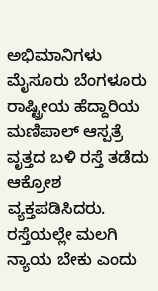ಅಭಿಮಾನಿಗಳು ಮೈಸೂರು ಬೆಂಗಳೂರು ರಾಷ್ಟ್ರೀಯ ಹೆದ್ದಾರಿಯ ಮಣಿಪಾಲ್ ಆಸ್ಪತ್ರೆ ವೃತ್ತದ ಬಳಿ ರಸ್ತೆ ತಡೆದು ಆಕ್ರೋಶ ವ್ಯಕ್ತಪಡಿಸಿದರು. ರಸ್ತೆಯಲ್ಲೇ ಮಲಗಿ ನ್ಯಾಯ ಬೇಕು ಎಂದು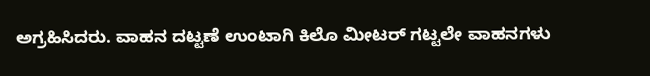ಅಗ್ರಹಿಸಿದರು. ವಾಹನ ದಟ್ಟಣೆ ಉಂಟಾಗಿ ಕಿಲೊ ಮೀಟರ್ ಗಟ್ಟಲೇ ವಾಹನಗಳು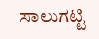ಸಾಲುಗಟ್ಟಿ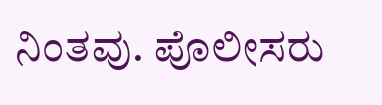ನಿಂತವು. ಪೊಲೀಸರು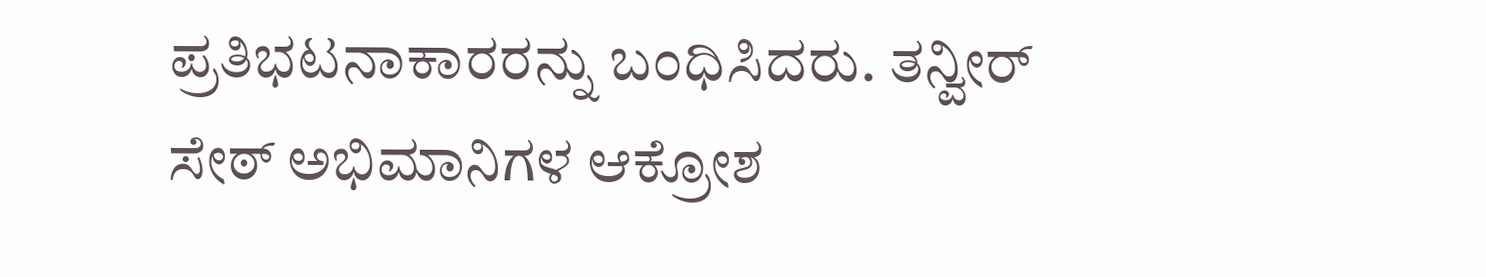ಪ್ರತಿಭಟನಾಕಾರರನ್ನು ಬಂಧಿಸಿದರು. ತನ್ವೀರ್ ಸೇಠ್ ಅಭಿಮಾನಿಗಳ ಆಕ್ರೋಶ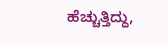ಹೆಚ್ಚುತ್ತಿದ್ದು,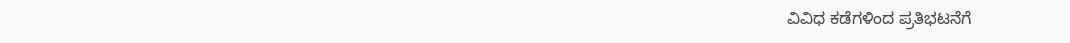ವಿವಿಧ ಕಡೆಗಳಿಂದ ಪ್ರತಿಭಟನೆಗೆ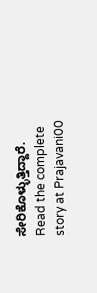ಸೇರಿಕೊಳ್ಳುತ್ತಿದ್ದಾರೆ.
Read the complete story at Prajavani00